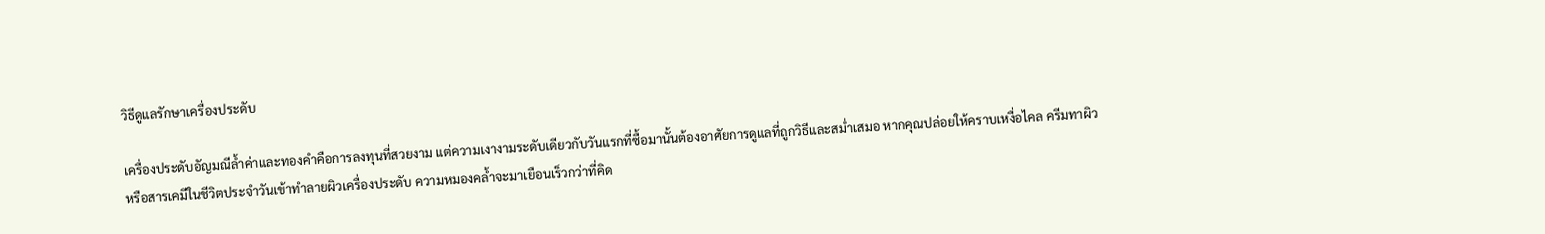วิธีดูแลรักษาเครื่องประดับ

เครื่องประดับอัญมณีล้ำค่าและทองคำคือการลงทุนที่สวยงาม แต่ความเงางามระดับเดียวกับวันแรกที่ซื้อมานั้นต้องอาศัยการดูแลที่ถูกวิธีและสม่ำเสมอ หากคุณปล่อยให้คราบเหงื่อไคล ครีมทาผิว หรือสารเคมีในชีวิตประจำวันเข้าทำลายผิวเครื่องประดับ ความหมองคล้ำจะมาเยือนเร็วกว่าที่คิด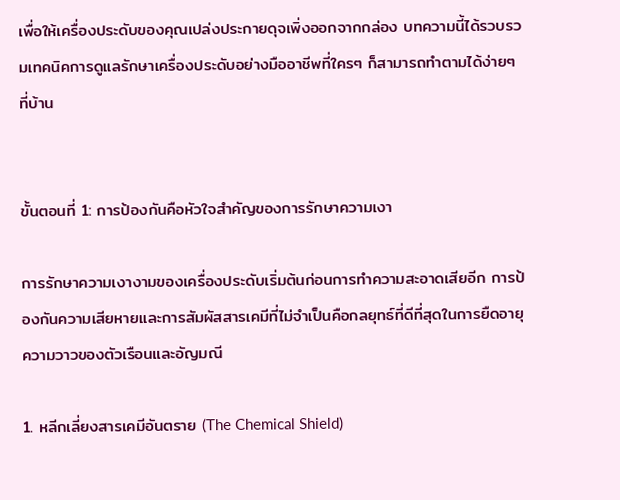เพื่อให้เครื่องประดับของคุณเปล่งประกายดุจเพิ่งออกจากกล่อง บทความนี้ได้รวบรวมเทคนิคการดูแลรักษาเครื่องประดับอย่างมืออาชีพที่ใครๆ ก็สามารถทำตามได้ง่ายๆ ที่บ้าน


ขั้นตอนที่ 1: การป้องกันคือหัวใจสำคัญของการรักษาความเงา

การรักษาความเงางามของเครื่องประดับเริ่มต้นก่อนการทำความสะอาดเสียอีก การป้องกันความเสียหายและการสัมผัสสารเคมีที่ไม่จำเป็นคือกลยุทธ์ที่ดีที่สุดในการยืดอายุความวาวของตัวเรือนและอัญมณี

1. หลีกเลี่ยงสารเคมีอันตราย (The Chemical Shield)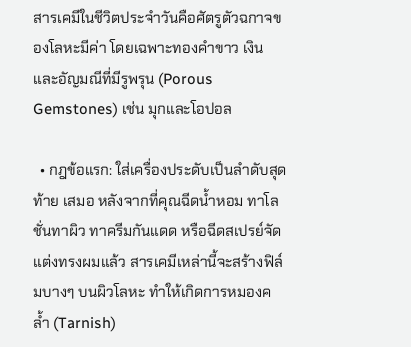สารเคมีในชีวิตประจำวันคือศัตรูตัวฉกาจของโลหะมีค่า โดยเฉพาะทองคำขาว เงิน และอัญมณีที่มีรูพรุน (Porous Gemstones) เช่น มุกและโอปอล

  • กฎข้อแรก: ใส่เครื่องประดับเป็นลำดับสุดท้าย เสมอ หลังจากที่คุณฉีดน้ำหอม ทาโลชั่นทาผิว ทาครีมกันแดด หรือฉีดสเปรย์จัดแต่งทรงผมแล้ว สารเคมีเหล่านี้จะสร้างฟิล์มบางๆ บนผิวโลหะ ทำให้เกิดการหมองคล้ำ (Tarnish)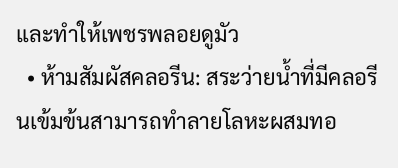และทำให้เพชรพลอยดูมัว
  • ห้ามสัมผัสคลอรีน: สระว่ายน้ำที่มีคลอรีนเข้มข้นสามารถทำลายโลหะผสมทอ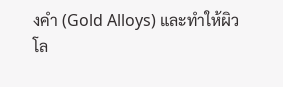งคำ (Gold Alloys) และทำให้ผิวโล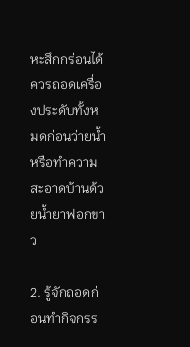หะสึกกร่อนได้ ควรถอดเครื่องประดับทั้งหมดก่อนว่ายน้ำหรือทำความสะอาดบ้านด้วยน้ำยาฟอกขาว

2. รู้จักถอดก่อนทำกิจกรร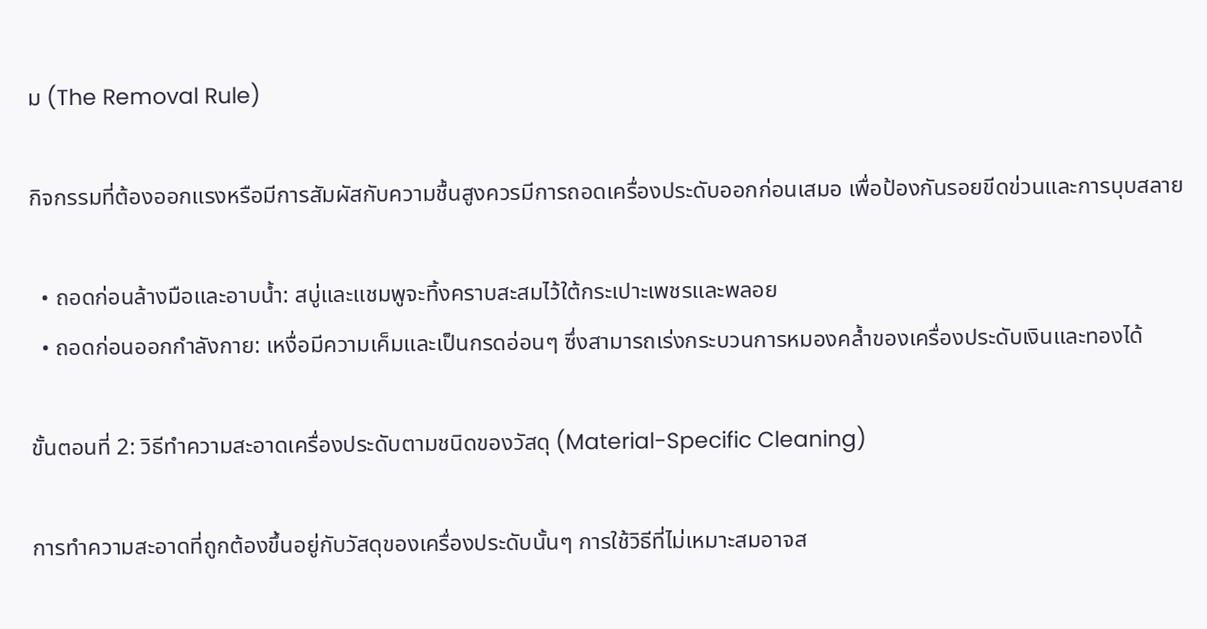ม (The Removal Rule)

กิจกรรมที่ต้องออกแรงหรือมีการสัมผัสกับความชื้นสูงควรมีการถอดเครื่องประดับออกก่อนเสมอ เพื่อป้องกันรอยขีดข่วนและการบุบสลาย

  • ถอดก่อนล้างมือและอาบน้ำ: สบู่และแชมพูจะทิ้งคราบสะสมไว้ใต้กระเปาะเพชรและพลอย
  • ถอดก่อนออกกำลังกาย: เหงื่อมีความเค็มและเป็นกรดอ่อนๆ ซึ่งสามารถเร่งกระบวนการหมองคล้ำของเครื่องประดับเงินและทองได้

ขั้นตอนที่ 2: วิธีทำความสะอาดเครื่องประดับตามชนิดของวัสดุ (Material-Specific Cleaning)

การทำความสะอาดที่ถูกต้องขึ้นอยู่กับวัสดุของเครื่องประดับนั้นๆ การใช้วิธีที่ไม่เหมาะสมอาจส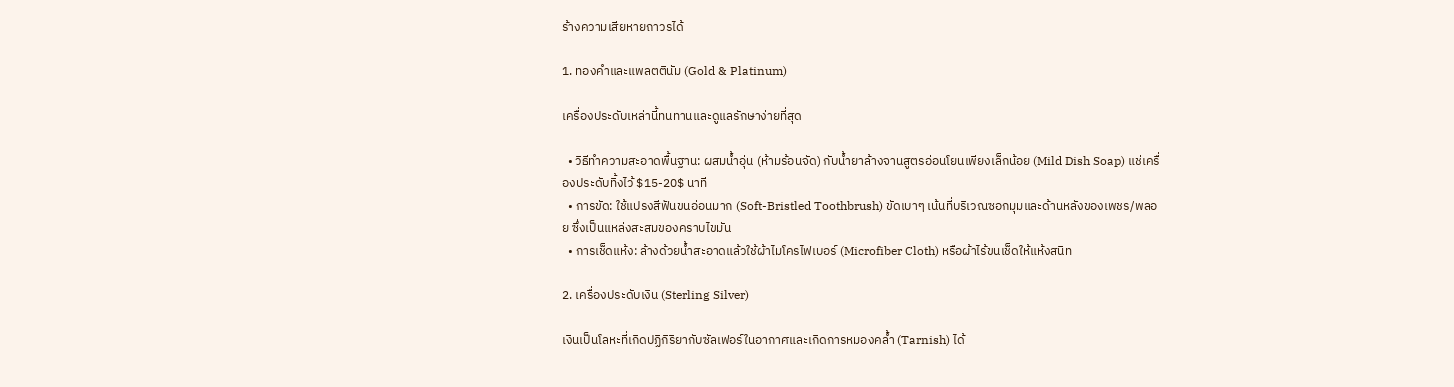ร้างความเสียหายถาวรได้

1. ทองคำและแพลตตินัม (Gold & Platinum)

เครื่องประดับเหล่านี้ทนทานและดูแลรักษาง่ายที่สุด

  • วิธีทำความสะอาดพื้นฐาน: ผสมน้ำอุ่น (ห้ามร้อนจัด) กับน้ำยาล้างจานสูตรอ่อนโยนเพียงเล็กน้อย (Mild Dish Soap) แช่เครื่องประดับทิ้งไว้ $15-20$ นาที
  • การขัด: ใช้แปรงสีฟันขนอ่อนมาก (Soft-Bristled Toothbrush) ขัดเบาๆ เน้นที่บริเวณซอกมุมและด้านหลังของเพชร/พลอย ซึ่งเป็นแหล่งสะสมของคราบไขมัน
  • การเช็ดแห้ง: ล้างด้วยน้ำสะอาดแล้วใช้ผ้าไมโครไฟเบอร์ (Microfiber Cloth) หรือผ้าไร้ขนเช็ดให้แห้งสนิท

2. เครื่องประดับเงิน (Sterling Silver)

เงินเป็นโลหะที่เกิดปฏิกิริยากับซัลเฟอร์ในอากาศและเกิดการหมองคล้ำ (Tarnish) ได้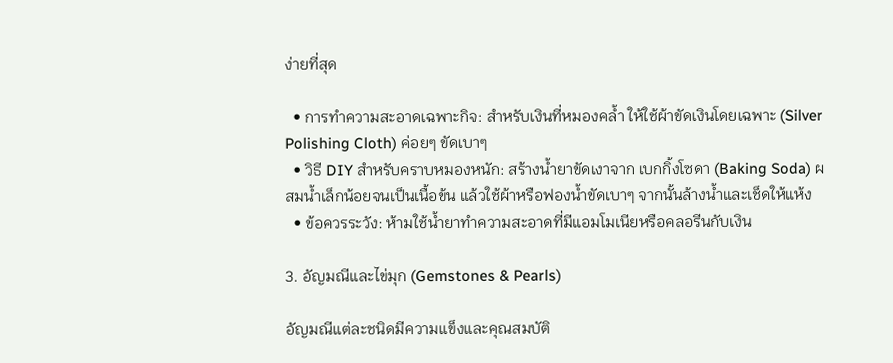ง่ายที่สุด

  • การทำความสะอาดเฉพาะกิจ: สำหรับเงินที่หมองคล้ำ ให้ใช้ผ้าขัดเงินโดยเฉพาะ (Silver Polishing Cloth) ค่อยๆ ขัดเบาๆ
  • วิธี DIY สำหรับคราบหมองหนัก: สร้างน้ำยาขัดเงาจาก เบกกิ้งโซดา (Baking Soda) ผสมน้ำเล็กน้อยจนเป็นเนื้อข้น แล้วใช้ผ้าหรือฟองน้ำขัดเบาๆ จากนั้นล้างน้ำและเช็ดให้แห้ง
  • ข้อควรระวัง: ห้ามใช้น้ำยาทำความสะอาดที่มีแอมโมเนียหรือคลอรีนกับเงิน

3. อัญมณีและไข่มุก (Gemstones & Pearls)

อัญมณีแต่ละชนิดมีความแข็งและคุณสมบัติ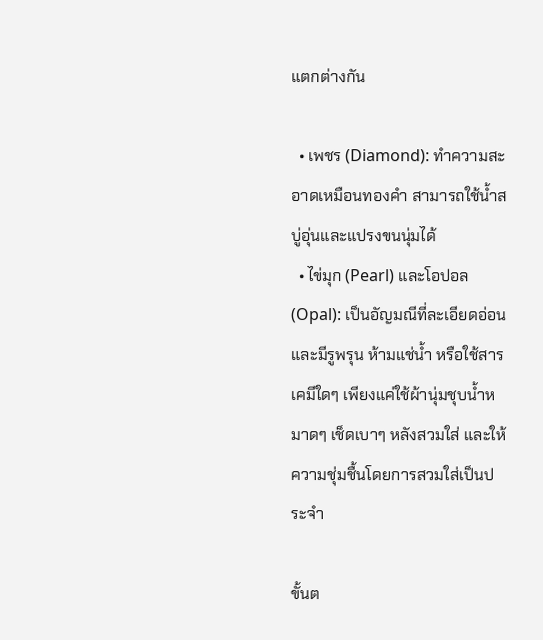แตกต่างกัน

  • เพชร (Diamond): ทำความสะอาดเหมือนทองคำ สามารถใช้น้ำสบู่อุ่นและแปรงขนนุ่มได้
  • ไข่มุก (Pearl) และโอปอล (Opal): เป็นอัญมณีที่ละเอียดอ่อนและมีรูพรุน ห้ามแช่น้ำ หรือใช้สารเคมีใดๆ เพียงแค่ใช้ผ้านุ่มชุบน้ำหมาดๆ เช็ดเบาๆ หลังสวมใส่ และให้ความชุ่มชื้นโดยการสวมใส่เป็นประจำ

ขั้นต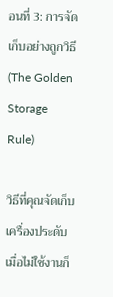อนที่ 3: การจัดเก็บอย่างถูกวิธี (The Golden Storage Rule)

วิธีที่คุณจัดเก็บเครื่องประดับเมื่อไม่ใช้งานก็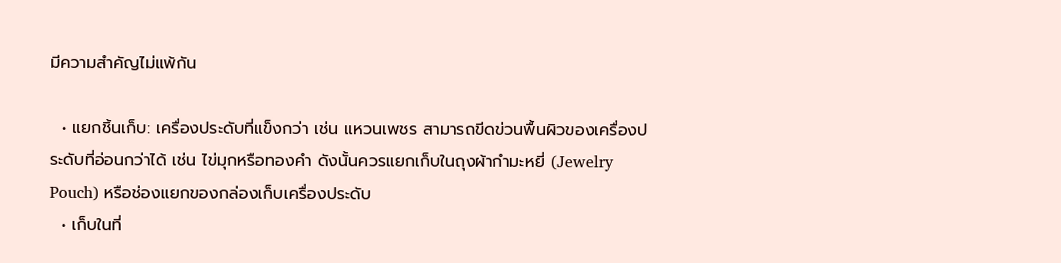มีความสำคัญไม่แพ้กัน

  • แยกชิ้นเก็บ: เครื่องประดับที่แข็งกว่า เช่น แหวนเพชร สามารถขีดข่วนพื้นผิวของเครื่องประดับที่อ่อนกว่าได้ เช่น ไข่มุกหรือทองคำ ดังนั้นควรแยกเก็บในถุงผ้ากำมะหยี่ (Jewelry Pouch) หรือช่องแยกของกล่องเก็บเครื่องประดับ
  • เก็บในที่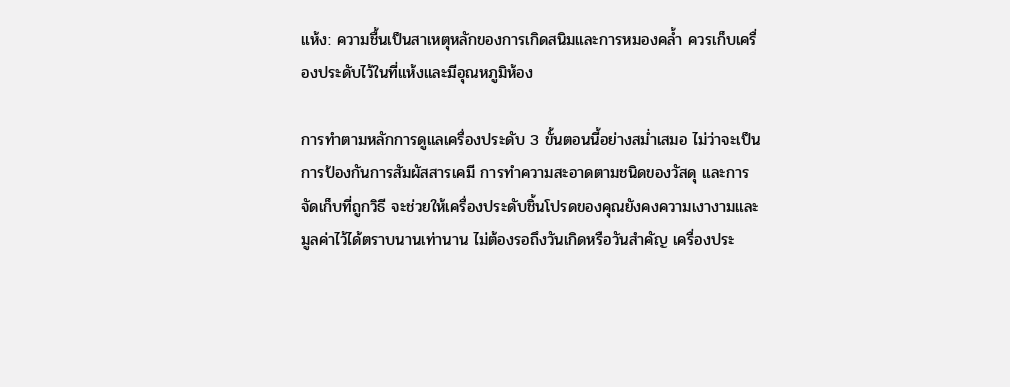แห้ง: ความชื้นเป็นสาเหตุหลักของการเกิดสนิมและการหมองคล้ำ ควรเก็บเครื่องประดับไว้ในที่แห้งและมีอุณหภูมิห้อง

การทำตามหลักการดูแลเครื่องประดับ 3 ขั้นตอนนี้อย่างสม่ำเสมอ ไม่ว่าจะเป็นการป้องกันการสัมผัสสารเคมี การทำความสะอาดตามชนิดของวัสดุ และการจัดเก็บที่ถูกวิธี จะช่วยให้เครื่องประดับชิ้นโปรดของคุณยังคงความเงางามและมูลค่าไว้ได้ตราบนานเท่านาน ไม่ต้องรอถึงวันเกิดหรือวันสำคัญ เครื่องประ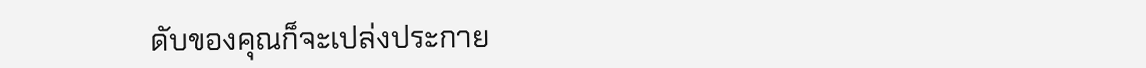ดับของคุณก็จะเปล่งประกาย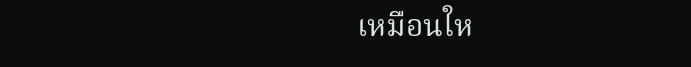เหมือนให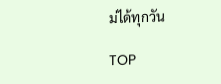ม่ได้ทุกวัน

TOP